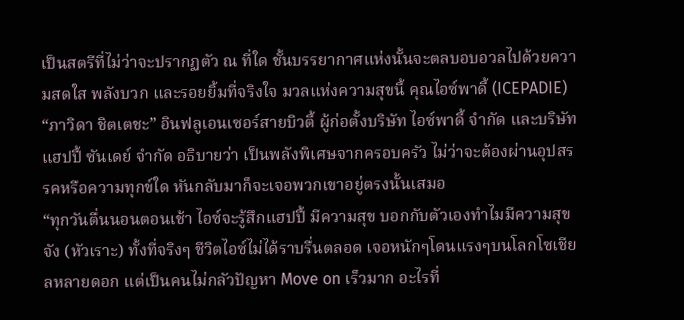เป็นสตรีที่ไม่ว่าจะปรากฏตัว ณ ที่ใด ชั้นบรรยากาศแห่งนั้นจะตลบอบอวลไปด้วยความสดใส พลังบวก และรอยยิ้มที่จริงใจ มวลแห่งความสุขนี้ คุณไอซ์พาดี้ (ICEPADIE) “ภาวิดา ชิตเตชะ” อินฟลูเอนเซอร์สายบิวตี้ ผู้ก่อตั้งบริษัท ไอซ์พาดี้ จำกัด และบริษัทแฮปปี้ ซันเดย์ จำกัด อธิบายว่า เป็นพลังพิเศษจากครอบครัว ไม่ว่าจะต้องผ่านอุปสรรคหรือความทุกข์ใด หันกลับมาก็จะเจอพวกเขาอยู่ตรงนั้นเสมอ
“ทุกวันตื่นนอนตอนเช้า ไอซ์จะรู้สึกแฮปปี้ มีความสุข บอกกับตัวเองทำไมมีความสุขจัง (หัวเราะ) ทั้งที่จริงๆ ชีวิตไอซ์ไม่ได้ราบรื่นตลอด เจอหนักๆโดนแรงๆบนโลกโซเชียลหลายดอก แต่เป็นคนไม่กลัวปัญหา Move on เร็วมาก อะไรที่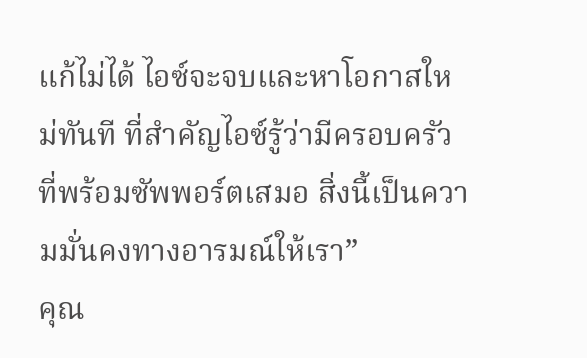แก้ไม่ได้ ไอซ์จะจบและหาโอกาสใหม่ทันที ที่สำคัญไอซ์รู้ว่ามีครอบครัวที่พร้อมซัพพอร์ตเสมอ สิ่งนี้เป็นความมั่นคงทางอารมณ์ให้เรา”
คุณ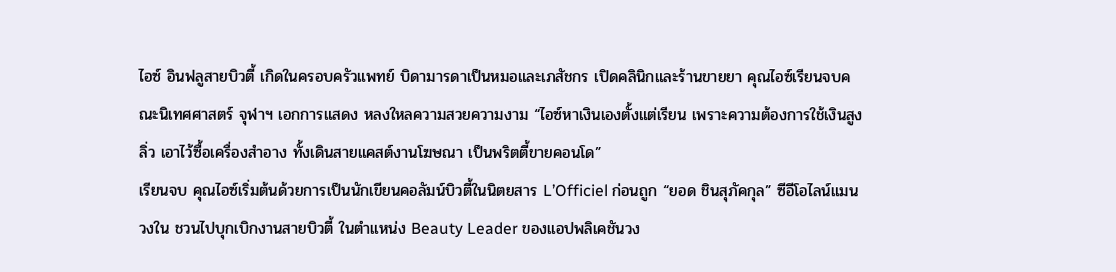ไอซ์ อินฟลูสายบิวตี้ เกิดในครอบครัวแพทย์ บิดามารดาเป็นหมอและเภสัชกร เปิดคลินิกและร้านขายยา คุณไอซ์เรียนจบคณะนิเทศศาสตร์ จุฬาฯ เอกการแสดง หลงใหลความสวยความงาม “ไอซ์หาเงินเองตั้งแต่เรียน เพราะความต้องการใช้เงินสูงลิ่ว เอาไว้ซื้อเครื่องสำอาง ทั้งเดินสายแคสต์งานโฆษณา เป็นพริตตี้ขายคอนโด”
เรียนจบ คุณไอซ์เริ่มต้นด้วยการเป็นนักเขียนคอลัมน์บิวตี้ในนิตยสาร L’Officiel ก่อนถูก “ยอด ชินสุภัคกุล” ซีอีโอไลน์แมนวงใน ชวนไปบุกเบิกงานสายบิวตี้ ในตำแหน่ง Beauty Leader ของแอปพลิเคชันวง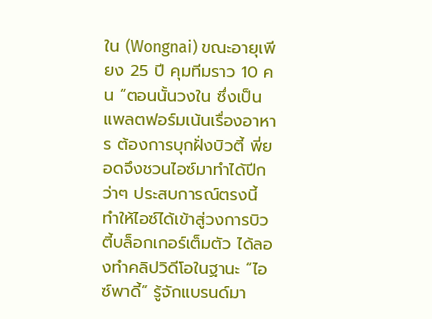ใน (Wongnai) ขณะอายุเพียง 25 ปี คุมทีมราว 10 คน “ตอนนั้นวงใน ซึ่งเป็นแพลตฟอร์มเน้นเรื่องอาหาร ต้องการบุกฝั่งบิวตี้ พี่ยอดจึงชวนไอซ์มาทำได้ปีกว่าๆ ประสบการณ์ตรงนี้ ทำให้ไอซ์ได้เข้าสู่วงการบิวตี้บล็อกเกอร์เต็มตัว ได้ลองทำคลิปวิดีโอในฐานะ “ไอซ์พาดี้” รู้จักแบรนด์มา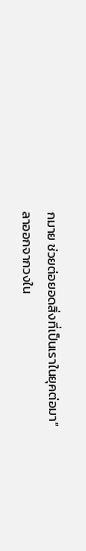กมาย ช่วยต่อยอดสิ่งที่เป็นเราในยุคต่อมา”
ลาออกจากวงใน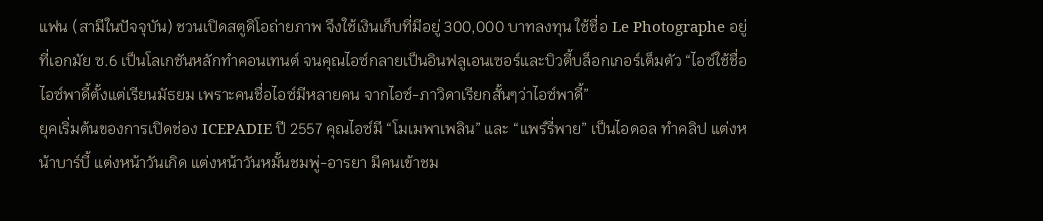แฟน (สามีในปัจจุบัน) ชวนเปิดสตูดิโอถ่ายภาพ จึงใช้เงินเก็บที่มีอยู่ 300,000 บาทลงทุน ใช้ชื่อ Le Photographe อยู่ที่เอกมัย ซ.6 เป็นโลเกชันหลักทำคอนเทนต์ จนคุณไอซ์กลายเป็นอินฟลูเอนเซอร์และบิวตี้บล็อกเกอร์เต็มตัว “ไอซ์ใช้ชื่อไอซ์พาดี้ตั้งแต่เรียนมัธยม เพราะคนชื่อไอซ์มีหลายคน จากไอซ์-ภาวิดาเรียกสั้นๆว่าไอซ์พาดี้”
ยุคเริ่มต้นของการเปิดช่อง ICEPADIE ปี 2557 คุณไอซ์มี “โมเมพาเพลิน” และ “แพร์รี่พาย” เป็นไอดอล ทำคลิป แต่งหน้าบาร์บี้ แต่งหน้าวันเกิด แต่งหน้าวันหมั้นชมพู่-อารยา มีคนเข้าชม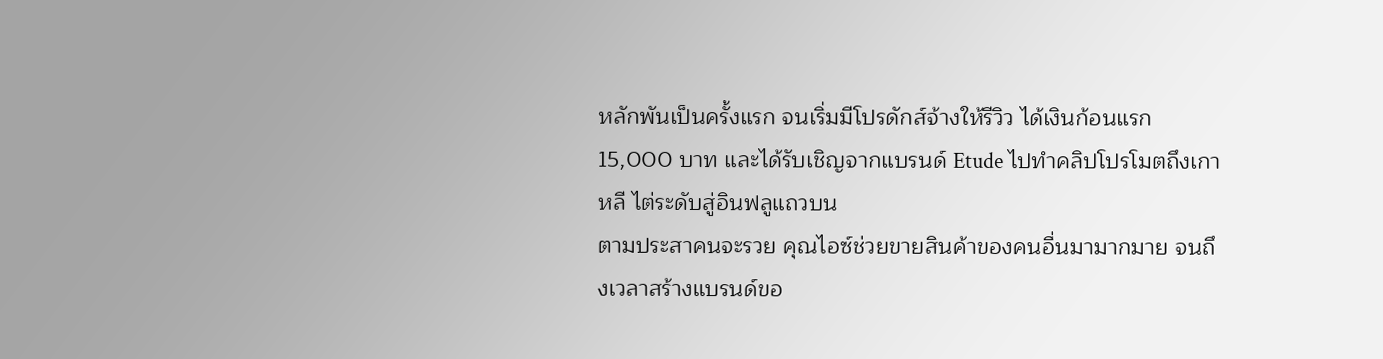หลักพันเป็นครั้งแรก จนเริ่มมีโปรดักส์จ้างให้รีวิว ได้เงินก้อนแรก 15,000 บาท และได้รับเชิญจากแบรนด์ Etude ไปทำคลิปโปรโมตถึงเกาหลี ไต่ระดับสู่อินฟลูแถวบน
ตามประสาคนจะรวย คุณไอซ์ช่วยขายสินค้าของคนอื่นมามากมาย จนถึงเวลาสร้างแบรนด์ขอ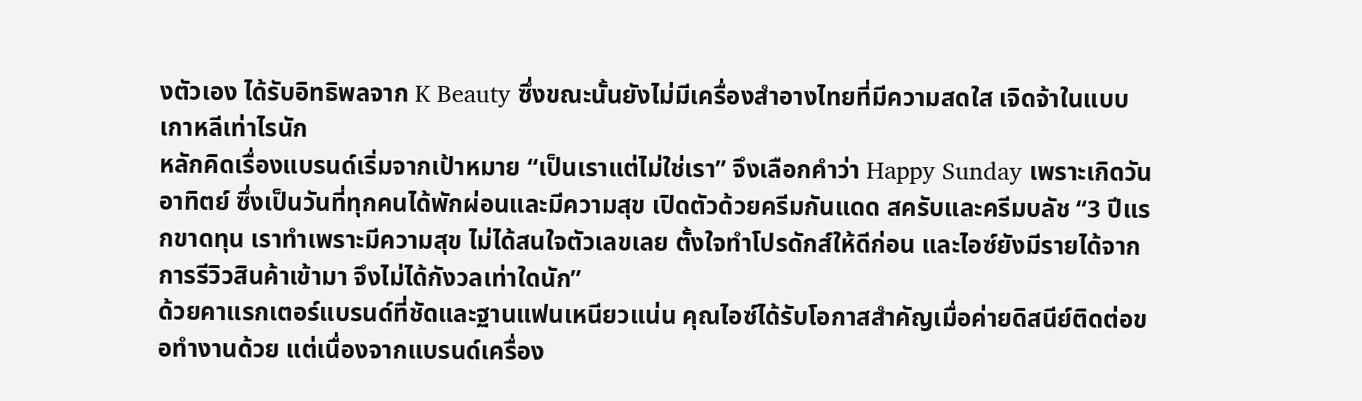งตัวเอง ได้รับอิทธิพลจาก K Beauty ซึ่งขณะนั้นยังไม่มีเครื่องสำอางไทยที่มีความสดใส เจิดจ้าในแบบเกาหลีเท่าไรนัก
หลักคิดเรื่องแบรนด์เริ่มจากเป้าหมาย “เป็นเราแต่ไม่ใช่เรา” จึงเลือกคำว่า Happy Sunday เพราะเกิดวันอาทิตย์ ซึ่งเป็นวันที่ทุกคนได้พักผ่อนและมีความสุข เปิดตัวด้วยครีมกันแดด สครับและครีมบลัช “3 ปีแรกขาดทุน เราทำเพราะมีความสุข ไม่ได้สนใจตัวเลขเลย ตั้งใจทำโปรดักส์ให้ดีก่อน และไอซ์ยังมีรายได้จากการรีวิวสินค้าเข้ามา จึงไม่ได้กังวลเท่าใดนัก”
ด้วยคาแรกเตอร์แบรนด์ที่ชัดและฐานแฟนเหนียวแน่น คุณไอซ์ได้รับโอกาสสำคัญเมื่อค่ายดิสนีย์ติดต่อขอทำงานด้วย แต่เนื่องจากแบรนด์เครื่อง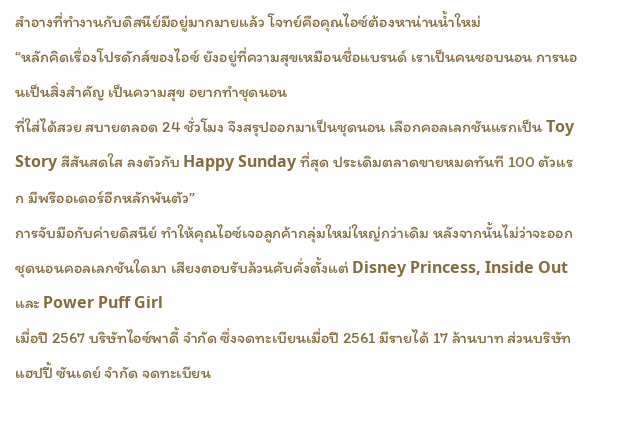สำอางที่ทำงานกับดิสนีย์มีอยู่มากมายแล้ว โจทย์คือคุณไอซ์ต้องหาน่านน้ำใหม่
“หลักคิดเรื่องโปรดักส์ของไอซ์ ยังอยู่ที่ความสุขเหมือนชื่อแบรนด์ เราเป็นคนชอบนอน การนอนเป็นสิ่งสำคัญ เป็นความสุข อยากทำชุดนอน
ที่ใส่ได้สวย สบายตลอด 24 ชั่วโมง จึงสรุปออกมาเป็นชุดนอน เลือกคอลเลกชันแรกเป็น Toy Story สีสันสดใส ลงตัวกับ Happy Sunday ที่สุด ประเดิมตลาดขายหมดทันที 100 ตัวแรก มีพรีออเดอร์อีกหลักพันตัว”
การจับมือกับค่ายดิสนีย์ ทำให้คุณไอซ์เจอลูกค้ากลุ่มใหม่ใหญ่กว่าเดิม หลังจากนั้นไม่ว่าจะออกชุดนอนคอลเลกชันใดมา เสียงตอบรับล้วนคับคั่งตั้งแต่ Disney Princess, Inside Out และ Power Puff Girl
เมื่อปี 2567 บริษัทไอซ์พาดี้ จำกัด ซึ่งจดทะเบียนเมื่อปี 2561 มีรายได้ 17 ล้านบาท ส่วนบริษัทแฮปปี้ ซันเดย์ จำกัด จดทะเบียน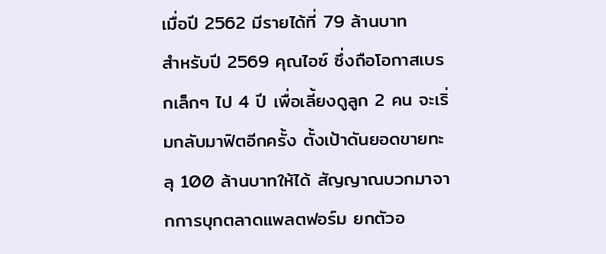เมื่อปี 2562 มีรายได้ที่ 79 ล้านบาท
สำหรับปี 2569 คุณไอซ์ ซึ่งถือโอกาสเบรกเล็กๆ ไป 4 ปี เพื่อเลี้ยงดูลูก 2 คน จะเริ่มกลับมาฟิตอีกครั้ง ตั้งเป้าดันยอดขายทะลุ 100 ล้านบาทให้ได้ สัญญาณบวกมาจากการบุกตลาดแพลตฟอร์ม ยกตัวอ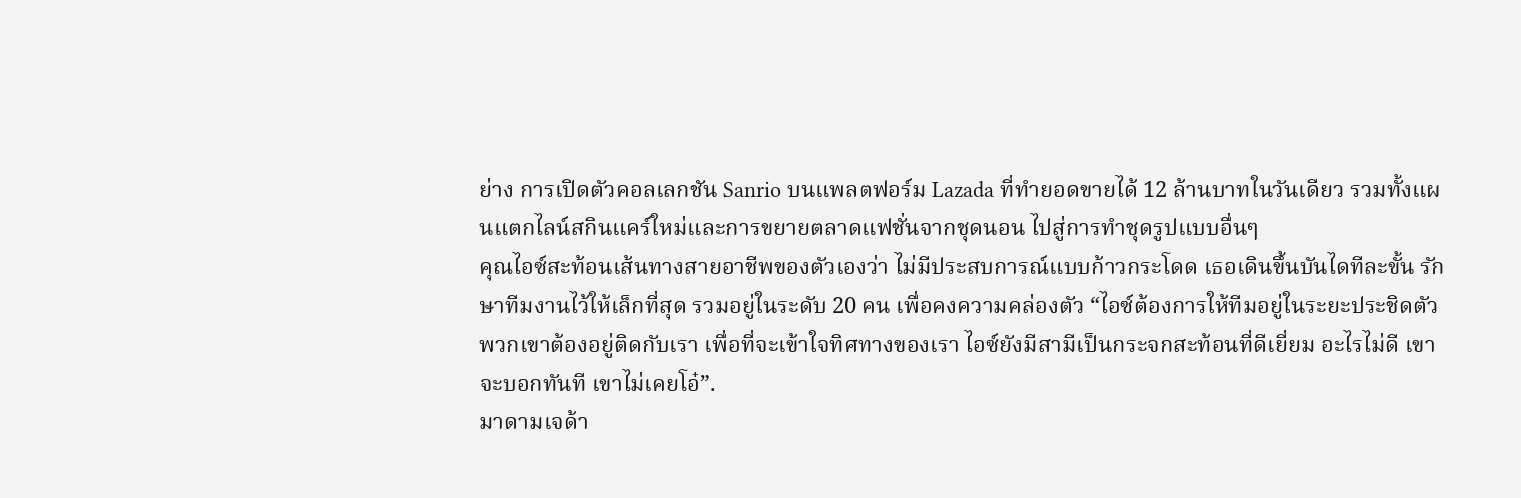ย่าง การเปิดตัวคอลเลกชัน Sanrio บนแพลตฟอร์ม Lazada ที่ทำยอดขายได้ 12 ล้านบาทในวันเดียว รวมทั้งแผนแตกไลน์สกินแคร์ใหม่และการขยายตลาดแฟชั่นจากชุดนอน ไปสู่การทำชุดรูปแบบอื่นๆ
คุณไอซ์สะท้อนเส้นทางสายอาชีพของตัวเองว่า ไม่มีประสบการณ์แบบก้าวกระโดด เธอเดินขึ้นบันไดทีละขั้น รักษาทีมงานไว้ให้เล็กที่สุด รวมอยู่ในระดับ 20 คน เพื่อคงความคล่องตัว “ไอซ์ต้องการให้ทีมอยู่ในระยะประชิดตัว พวกเขาต้องอยู่ติดกับเรา เพื่อที่จะเข้าใจทิศทางของเรา ไอซ์ยังมีสามีเป็นกระจกสะท้อนที่ดีเยี่ยม อะไรไม่ดี เขาจะบอกทันที เขาไม่เคยโอ๋”.
มาดามเจด้า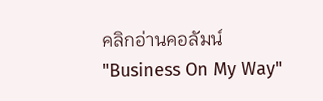คลิกอ่านคอลัมน์ "Business On My Way"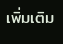เพิ่มเติม